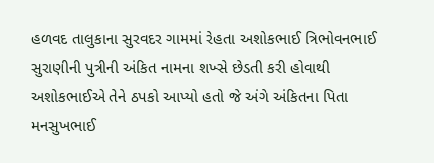હળવદ તાલુકાના સુરવદર ગામમાં રેહતા અશોકભાઈ ત્રિભોવનભાઈ સુરાણીની પુત્રીની અંકિત નામના શખ્સે છેડતી કરી હોવાથી અશોકભાઈએ તેને ઠપકો આપ્યો હતો જે અંગે અંકિતના પિતા મનસુખભાઈ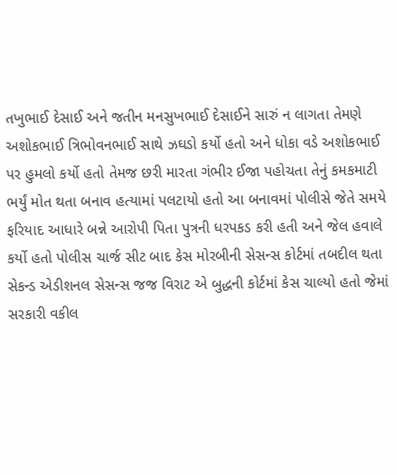તખુભાઈ દેસાઈ અને જતીન મનસુખભાઈ દેસાઈને સારું ન લાગતા તેમણે અશોકભાઈ ત્રિભોવનભાઈ સાથે ઝઘડો કર્યો હતો અને ધોકા વડે અશોકભાઈ પર હુમલો કર્યો હતો તેમજ છરી મારતા ગંભીર ઈજા પહોચતા તેનું કમકમાટી ભર્યું મોત થતા બનાવ હત્યામાં પલટાયો હતો આ બનાવમાં પોલીસે જેતે સમયે ફરિયાદ આધારે બન્ને આરોપી પિતા પુત્રની ધરપકડ કરી હતી અને જેલ હવાલે કર્યો હતો પોલીસ ચાર્જ સીટ બાદ કેસ મોરબીની સેસન્સ કોર્ટમાં તબદીલ થતા સેકન્ડ એડીશનલ સેસન્સ જજ વિરાટ એ બુદ્ધની કોર્ટમાં કેસ ચાલ્યો હતો જેમાં સરકારી વકીલ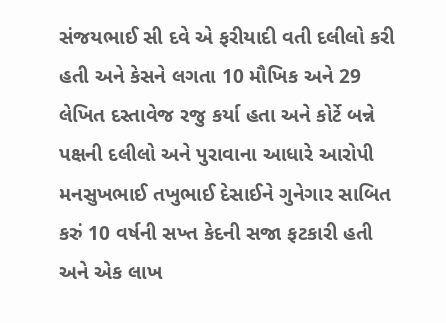સંજયભાઈ સી દવે એ ફરીયાદી વતી દલીલો કરી હતી અને કેસને લગતા 10 મૌખિક અને 29 લેખિત દસ્તાવેજ રજુ કર્યા હતા અને કોર્ટે બન્ને પક્ષની દલીલો અને પુરાવાના આધારે આરોપી મનસુખભાઈ તખુભાઈ દેસાઈને ગુનેગાર સાબિત કરું 10 વર્ષની સખ્ત કેદની સજા ફટકારી હતી અને એક લાખ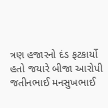ત્રણ હજારનો દંડ ફટકાર્યો હતો જયારે બીજા આરોપી જતીનભાઈ મનસુખભાઈ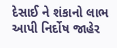દેસાઈ ને શંકાનો લાભ આપી નિર્દોષ જાહેર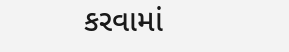કરવામાં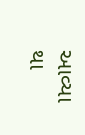આવ્યા થા